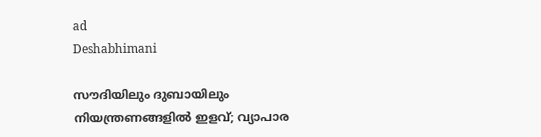ad
Deshabhimani

സൗദിയിലും ദുബായിലും നിയന്ത്രണങ്ങളില്‍ ഇളവ്; വ്യാപാര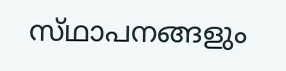സ്‌ഥാപനങ്ങളും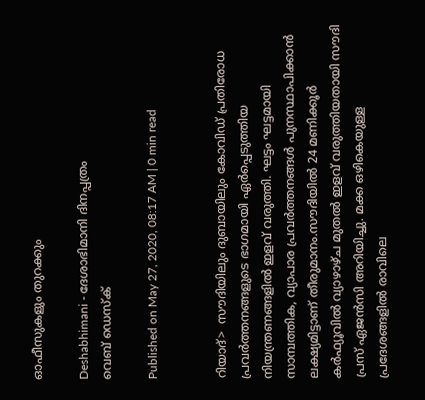ഓഫീസുകളും തുറക്കും

Deshabhimani - ദേശാഭിമാനി ദിനപ്പത്രം
വെബ് ഡെസ്ക്

Published on May 27, 2020, 08:17 AM | 0 min read


റിയാദ്‌>  സൗദിയിലും ദുബായിലും കോവിഡ് പ്രതിരോധ പ്രവര്‍ത്തനങ്ങളുടെ ഭാഗമായി ഏര്‍പ്പെടുത്തിയ നിയന്ത്രണങ്ങളില്‍ ഇളവ് വരുത്തി. ഘട്ടം ഘട്ടമായി സാമ്പത്തിക, വ്യാപാര പ്രവര്‍ത്തനങ്ങള്‍ പുനസ്ഥാപിക്കാന്‍ ലക്ഷ്യമിട്ടാണ് തീരുമാനം.സൗദിയില്‍ 24 മണിക്കൂര്‍ കര്‍ഫ്യൂവില്‍ വ്യാഴാഴ്ച മുതല്‍ ഇളവ് വരുത്തിയതായി സൗദി പ്രസ് ഏജന്‍സി അറിയിച്ചു. മക്ക ഒഴികെയുള്ള പ്രദേശങ്ങളില്‍ രാവിലെ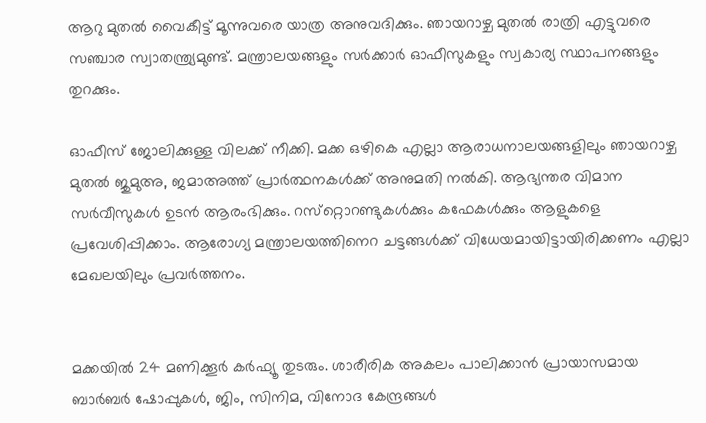ആറു മുതല്‍ വൈകീട്ട് മൂന്നുവരെ യാത്ര അനുവദിക്കും. ഞായറാഴ്ച മുതല്‍ രാത്രി എട്ടുവരെ സഞ്ചാര സ്വാതന്ത്ര്യമുണ്ട്. മന്ത്രാലയങ്ങളും സര്‍ക്കാര്‍ ഓഫീസുകളും സ്വകാര്യ സ്ഥാപനങ്ങളും തുറക്കും.

ഓഫീസ് ജോലിക്കുള്ള വിലക്ക് നീക്കി. മക്ക ഒഴികെ എല്ലാ ആരാധനാലയങ്ങളിലും ഞായറാഴ്ച മുതല്‍ ജുമുഅ, ജമാഅത്ത് പ്രാര്‍ത്ഥനകള്‍ക്ക് അനുമതി നല്‍കി. ആഭ്യന്തര വിമാന സര്‍വീസുകള്‍ ഉടന്‍ ആരംഭിക്കും. റസ്‌റ്റൊറണ്ടുകള്‍ക്കും കഫേകള്‍ക്കും ആളുകളെ പ്രവേശിപ്പിക്കാം. ആരോഗ്യ മന്ത്രാലയത്തിനെറ ചട്ടങ്ങള്‍ക്ക് വിധേയമായിട്ടായിരിക്കണം എല്ലാ മേഖലയിലും പ്രവര്‍ത്തനം.


മക്കയില്‍ 24 മണിക്കൂര്‍ കര്‍ഫ്യൂ തുടരും. ശാരീരിക അകലം പാലിക്കാന്‍ പ്രായാസമായ ബാര്‍ബര്‍ ഷോപ്പുകള്‍, ജിം, സിനിമ, വിനോദ കേന്ദ്രങ്ങള്‍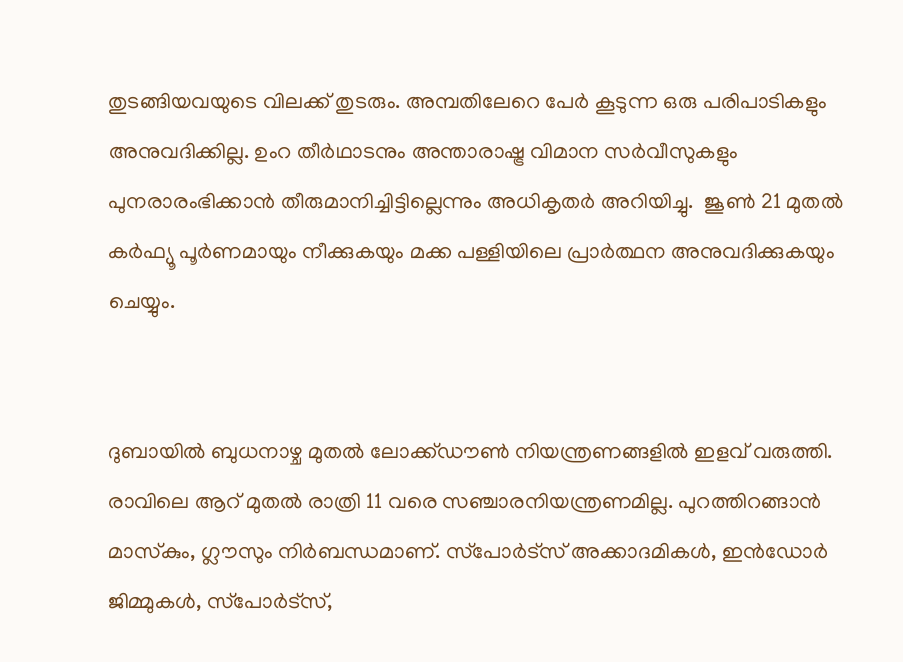തുടങ്ങിയവയുടെ വിലക്ക് തുടരും. അമ്പതിലേറെ പേര്‍ കൂടുന്ന ഒരു പരിപാടികളും അനുവദിക്കില്ല. ഉംറ തീര്‍ഥാടനും അന്താരാഷ്ട്ര വിമാന സര്‍വീസുകളും പുനരാരംഭിക്കാന്‍ തീരുമാനിച്ചിട്ടില്ലെന്നും അധികൃതര്‍ അറിയിച്ചു.  ജൂണ്‍ 21 മുതല്‍ കര്‍ഫ്യൂ പൂര്‍ണമായും നീക്കുകയും മക്ക പള്ളിയിലെ പ്രാര്‍ത്ഥന അനുവദിക്കുകയും ചെയ്യും.


ദുബായില്‍ ബുധനാഴ്ച മുതല്‍ ലോക്ക്ഡൗണ്‍ നിയന്ത്രണങ്ങളില്‍ ഇളവ് വരുത്തി. രാവിലെ ആറ് മുതല്‍ രാത്രി 11 വരെ സഞ്ചാരനിയന്ത്രണമില്ല. പുറത്തിറങ്ങാന്‍ മാസ്‌കും, ഗ്ലൗസും നിര്‍ബന്ധമാണ്. സ്‌പോര്‍ട്‌സ് അക്കാദമികള്‍, ഇന്‍ഡോര്‍ ജിമ്മുകള്‍, സ്‌പോര്‍ട്‌സ്,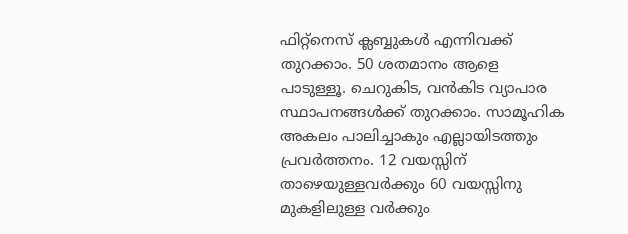ഫിറ്റ്‌നെസ് ക്ലബ്ബുകള്‍ എന്നിവക്ക് തുറക്കാം. 50 ശതമാനം ആളെ പാടുള്ളൂ. ചെറുകിട, വന്‍കിട വ്യാപാര സ്ഥാപനങ്ങള്‍ക്ക് തുറക്കാം. സാമൂഹിക അകലം പാലിച്ചാകും എല്ലായിടത്തും പ്രവര്‍ത്തനം. 12 വയസ്സിന് താഴെയുള്ളവര്‍ക്കും 60 വയസ്സിനു മുകളിലുള്ള വര്‍ക്കും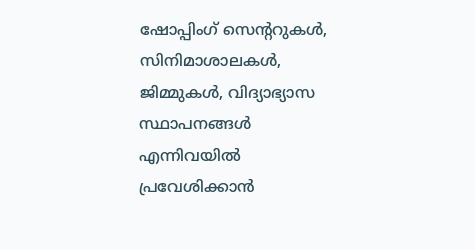ഷോപ്പിംഗ് സെന്ററുകള്‍, സിനിമാശാലകള്‍, ജിമ്മുകള്‍, വിദ്യാഭ്യാസ സ്ഥാപനങ്ങള്‍ എന്നിവയില്‍ പ്രവേശിക്കാന്‍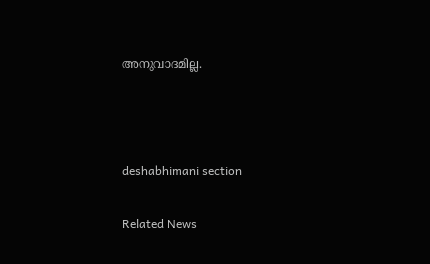അനുവാദമില്ല.



deshabhimani section

Related News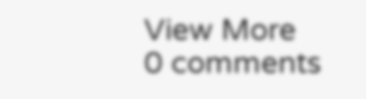View More
0 comments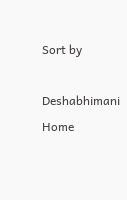Sort by

Deshabhimani
Home